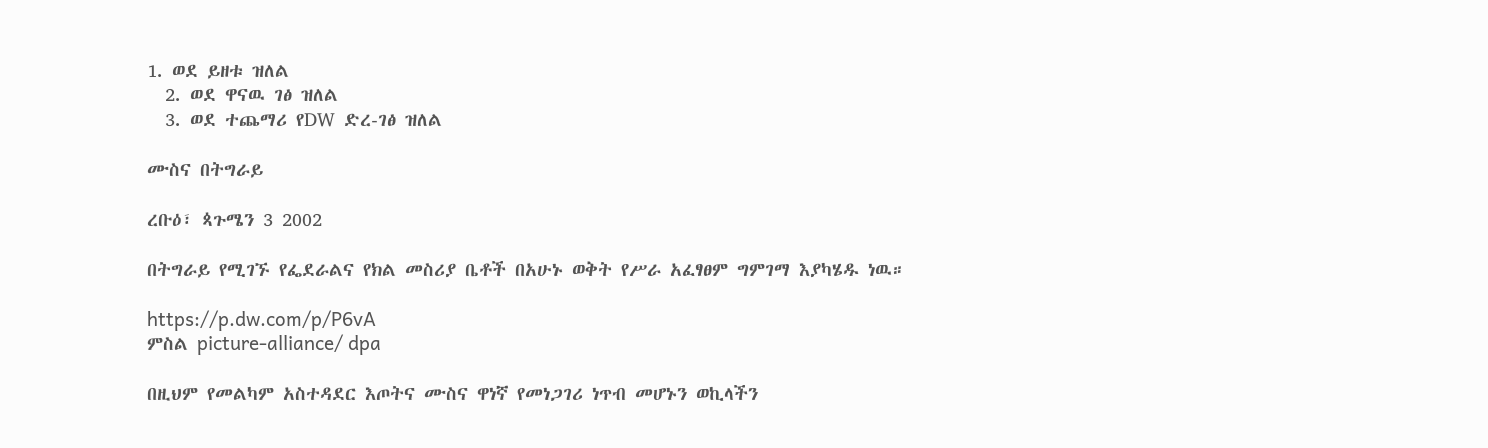1. ወደ ይዘቱ ዝለል
  2. ወደ ዋናዉ ገፅ ዝለል
  3. ወደ ተጨማሪ የDW ድረ-ገፅ ዝለል

ሙስና በትግራይ

ረቡዕ፣ ጳጉሜን 3 2002

በትግራይ የሚገኙ የፌደራልና የክል መስሪያ ቤቶች በአሁኑ ወቅት የሥራ አፈፃፀም ግምገማ እያካሄዱ ነዉ።

https://p.dw.com/p/P6vA
ምስል picture-alliance/ dpa

በዚህም የመልካም አስተዳደር እጦትና ሙስና ዋነኛ የመነጋገሪ ነጥብ መሆኑን ወኪላችን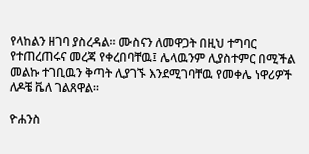የላከልን ዘገባ ያስረዳል። ሙስናን ለመዋጋት በዚህ ተግባር የተጠረጠሩና መረጃ የቀረበባቸዉ፤ ሌላዉንም ሊያስተምር በሚችል መልኩ ተገቢዉን ቅጣት ሊያገኙ እንደሚገባቸዉ የመቀሌ ነዋሪዎች ለዶቼ ቬለ ገልጸዋል።

ዮሐንስ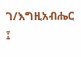ገ/እግዚአብሔር ፤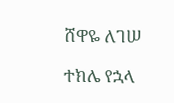ሸዋዬ ለገሠ

ተክሌ የኋላ